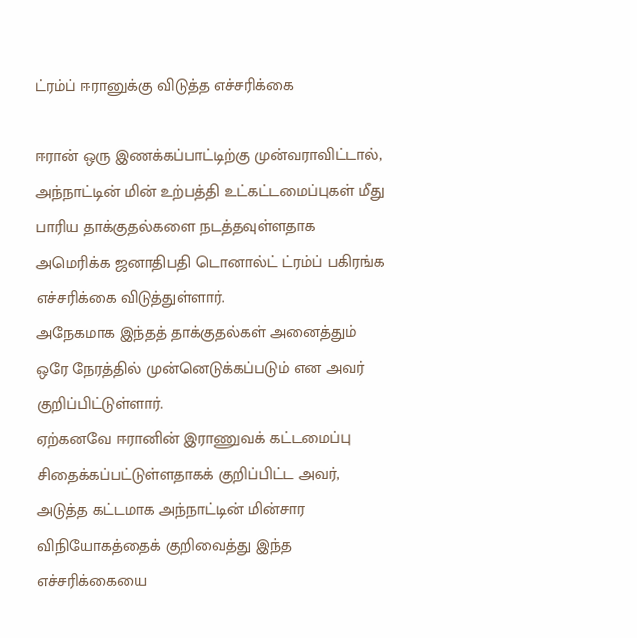ட்ரம்ப் ஈரானுக்கு விடுத்த எச்சரிக்கை

ஈரான் ஒரு இணக்கப்பாட்டிற்கு முன்வராவிட்டால், அந்நாட்டின் மின் உற்பத்தி உட்கட்டமைப்புகள் மீது பாரிய தாக்குதல்களை நடத்தவுள்ளதாக அமெரிக்க ஜனாதிபதி டொனால்ட் ட்ரம்ப் பகிரங்க எச்சரிக்கை விடுத்துள்ளார்.
அநேகமாக இந்தத் தாக்குதல்கள் அனைத்தும் ஒரே நேரத்தில் முன்னெடுக்கப்படும் என அவர் குறிப்பிட்டுள்ளார்.
ஏற்கனவே ஈரானின் இராணுவக் கட்டமைப்பு சிதைக்கப்பட்டுள்ளதாகக் குறிப்பிட்ட அவர், அடுத்த கட்டமாக அந்நாட்டின் மின்சார விநியோகத்தைக் குறிவைத்து இந்த எச்சரிக்கையை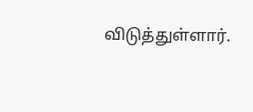விடுத்துள்ளார்.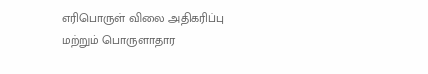எரிபொருள் விலை அதிகரிப்பு மற்றும் பொருளாதார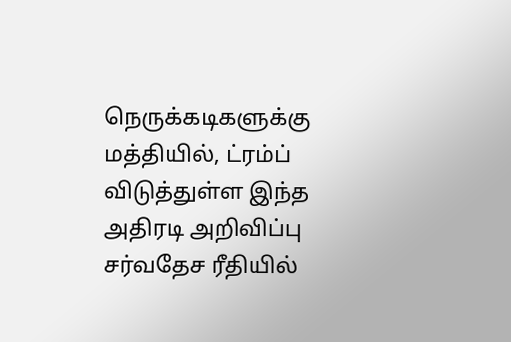நெருக்கடிகளுக்கு மத்தியில், ட்ரம்ப் விடுத்துள்ள இந்த அதிரடி அறிவிப்பு சர்வதேச ரீதியில்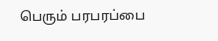பெரும் பரபரப்பை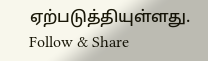ஏற்படுத்தியுள்ளது.
Follow & Share